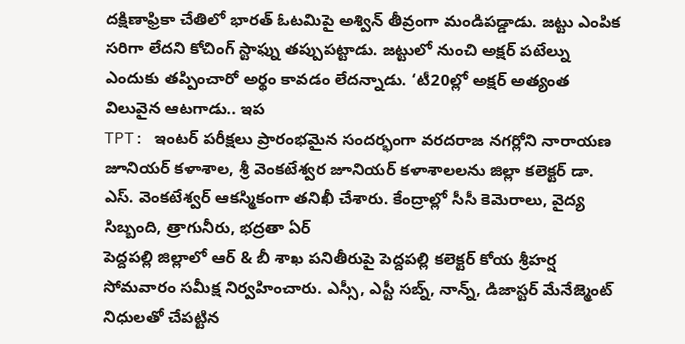దక్షిణాఫ్రికా చేతిలో భారత్ ఓటమిపై అశ్విన్ తీవ్రంగా మండిపడ్డాడు. జట్టు ఎంపిక సరిగా లేదని కోచింగ్ స్టాఫ్ను తప్పుపట్టాడు. జట్టులో నుంచి అక్షర్ పటేల్ను ఎందుకు తప్పించారో అర్థం కావడం లేదన్నాడు. ‘టీ20ల్లో అక్షర్ అత్యంత విలువైన ఆటగాడు.. ఇప
TPT: ఇంటర్ పరీక్షలు ప్రారంభమైన సందర్భంగా వరదరాజ నగర్లోని నారాయణ జూనియర్ కళాశాల, శ్రీ వెంకటేశ్వర జూనియర్ కళాశాలలను జిల్లా కలెక్టర్ డా. ఎస్. వెంకటేశ్వర్ ఆకస్మికంగా తనిఖీ చేశారు. కేంద్రాల్లో సీసీ కెమెరాలు, వైద్య సిబ్బంది, త్రాగునీరు, భద్రతా ఏర్
పెద్దపల్లి జిల్లాలో ఆర్ & బీ శాఖ పనితీరుపై పెద్దపల్లి కలెక్టర్ కోయ శ్రీహర్ష సోమవారం సమీక్ష నిర్వహించారు. ఎస్సీ, ఎస్టీ సబ్న్, నాన్న్, డిజాస్టర్ మేనేజ్మెంట్ నిధులతో చేపట్టిన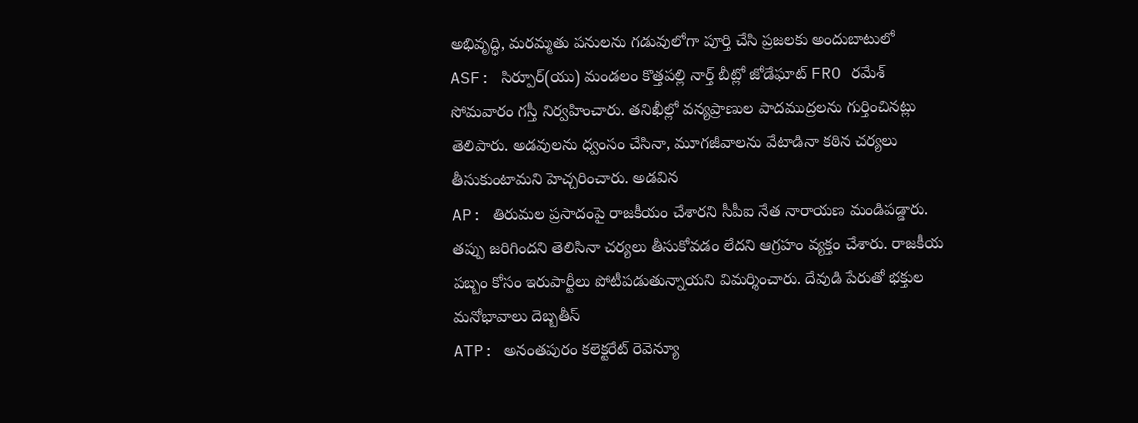అభివృద్ధి, మరమ్మతు పనులను గడువులోగా పూర్తి చేసి ప్రజలకు అందుబాటులో
ASF: సిర్పూర్(యు) మండలం కొత్తపల్లి నార్త్ బీట్లో జోడేఘాట్ FRO రమేశ్ సోమవారం గస్తీ నిర్వహించారు. తనిఖీల్లో వన్యప్రాణుల పాదముద్రలను గుర్తించినట్లు తెలిపారు. అడవులను ధ్వంసం చేసినా, మూగజీవాలను వేటాడినా కఠిన చర్యలు తీసుకుంటామని హెచ్చరించారు. అడవిన
AP: తిరుమల ప్రసాదంపై రాజకీయం చేశారని సీపీఐ నేత నారాయణ మండిపడ్డారు. తప్పు జరిగిందని తెలిసినా చర్యలు తీసుకోవడం లేదని ఆగ్రహం వ్యక్తం చేశారు. రాజకీయ పబ్బం కోసం ఇరుపార్టీలు పోటీపడుతున్నాయని విమర్శించారు. దేవుడి పేరుతో భక్తుల మనోభావాలు దెబ్బతీస్
ATP: అనంతపురం కలెక్టరేట్ రెవెన్యూ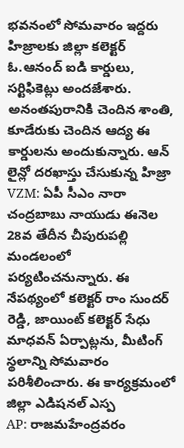భవనంలో సోమవారం ఇద్దరు హిజ్రాలకు జిల్లా కలెక్టర్ ఓ.ఆనంద్ ఐడి కార్డులు, సర్టిఫికెట్లు అందజేశారు. అనంతపురానికి చెందిన శాంతి, కూడేరుకు చెందిన ఆద్య ఈ కార్డులను అందుకున్నారు. ఆన్ లైన్లో దరఖాస్తు చేసుకున్న హిజ్రా
VZM: ఏపీ సీఎం నారా చంద్రబాబు నాయుడు ఈనెల 28వ తేదీన చీపురుపల్లి మండలంలో పర్యటించనున్నారు. ఈ నేపథ్యంలో కలెక్టర్ రాం సుందర్ రెడ్డి, జాయింట్ కలెక్టర్ సేధు మాధవన్ ఏర్పాట్లను, మీటింగ్ స్థలాన్ని సోమవారం పరిశీలించారు. ఈ కార్యక్రమంలో జిల్లా ఎడిషనల్ ఎస్ప
AP: రాజమహేంద్రవరం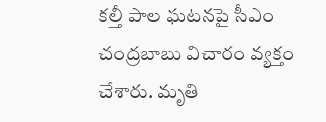కల్తీ పాల ఘటనపై సీఎం చంద్రబాబు విచారం వ్యక్తం చేశారు. మృతి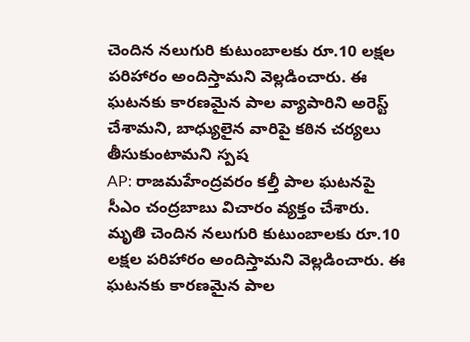చెందిన నలుగురి కుటుంబాలకు రూ.10 లక్షల పరిహారం అందిస్తామని వెల్లడించారు. ఈ ఘటనకు కారణమైన పాల వ్యాపారిని అరెస్ట్ చేశామని, బాధ్యులైన వారిపై కఠిన చర్యలు తీసుకుంటామని స్పష
AP: రాజమహేంద్రవరం కల్తీ పాల ఘటనపై సీఎం చంద్రబాబు విచారం వ్యక్తం చేశారు. మృతి చెందిన నలుగురి కుటుంబాలకు రూ.10 లక్షల పరిహారం అందిస్తామని వెల్లడించారు. ఈ ఘటనకు కారణమైన పాల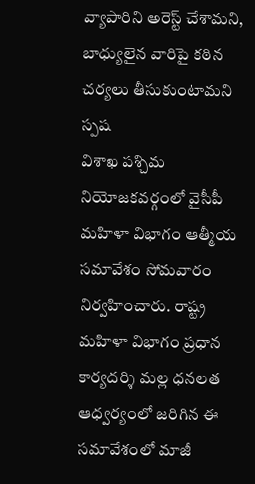వ్యాపారిని అరెస్ట్ చేశామని, బాధ్యులైన వారిపై కఠిన చర్యలు తీసుకుంటామని స్పష
విశాఖ పశ్చిమ నియోజకవర్గంలో వైసీపీ మహిళా విభాగం ఆత్మీయ సమావేశం సోమవారం నిర్వహించారు. రాష్ట్ర మహిళా విభాగం ప్రధాన కార్యదర్శి మల్ల ధనలత ఆధ్వర్యంలో జరిగిన ఈ సమావేశంలో మాజీ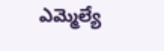ఎమ్మెల్యే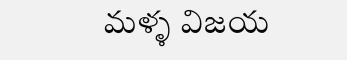మళ్ళ విజయ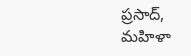ప్రసాద్, మహిళా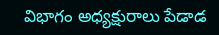విభాగం అధ్యక్షురాలు పేడాడ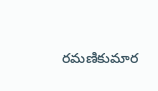రమణికుమార